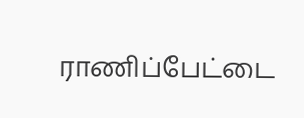ராணிப்பேட்டை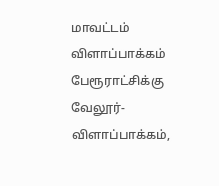மாவட்டம் விளாப்பாக்கம் பேரூராட்சிக்கு வேலூர்-விளாப்பாக்கம்,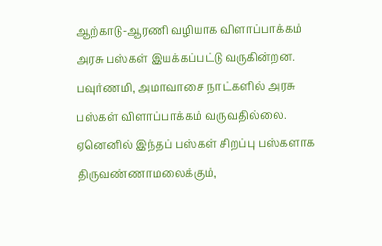ஆற்காடு-ஆரணி வழியாக விளாப்பாக்கம் அரசு பஸ்கள் இயக்கப்பட்டு வருகின்றன. பவுர்ணமி, அமாவாசை நாட்களில் அரசு பஸ்கள் விளாப்பாக்கம் வருவதில்லை. ஏனெனில் இந்தப் பஸ்கள் சிறப்பு பஸ்களாக திருவண்ணாமலைக்கும்,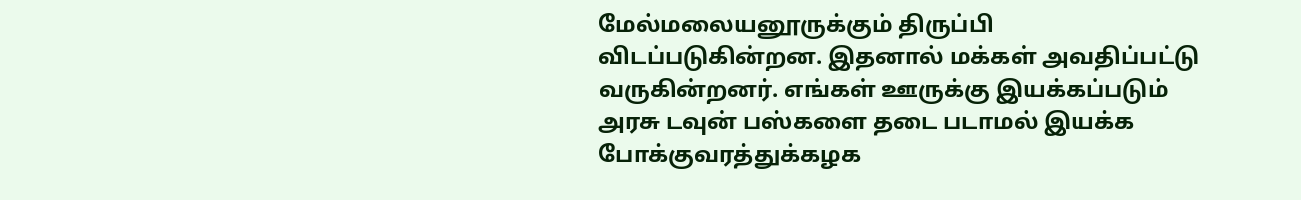மேல்மலையனூருக்கும் திருப்பி விடப்படுகின்றன. இதனால் மக்கள் அவதிப்பட்டு வருகின்றனர். எங்கள் ஊருக்கு இயக்கப்படும் அரசு டவுன் பஸ்களை தடை படாமல் இயக்க போக்குவரத்துக்கழக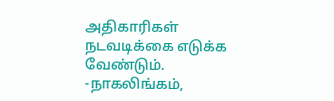அதிகாரிகள் நடவடிக்கை எடுக்க வேண்டும்.
-நாகலிங்கம்,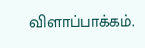விளாப்பாக்கம்.